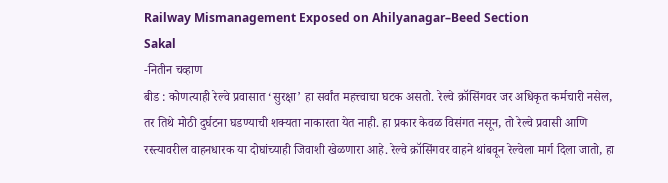Railway Mismanagement Exposed on Ahilyanagar–Beed Section
Sakal
-नितीन चव्हाण
बीड : कोणत्याही रेल्वे प्रवासात ‘सुरक्षा’ हा सर्वांत महत्त्वाचा घटक असतो. रेल्वे क्रॉसिंगवर जर अधिकृत कर्मचारी नसेल, तर तिथे मोठी दुर्घटना घडण्याची शक्यता नाकारता येत नाही. हा प्रकार केवळ विसंगत नसून, तो रेल्वे प्रवासी आणि रस्त्यावरील वाहनधारक या दोघांच्याही जिवाशी खेळणारा आहे. रेल्वे क्रॉसिंगवर वाहने थांबवून रेल्वेला मार्ग दिला जातो, हा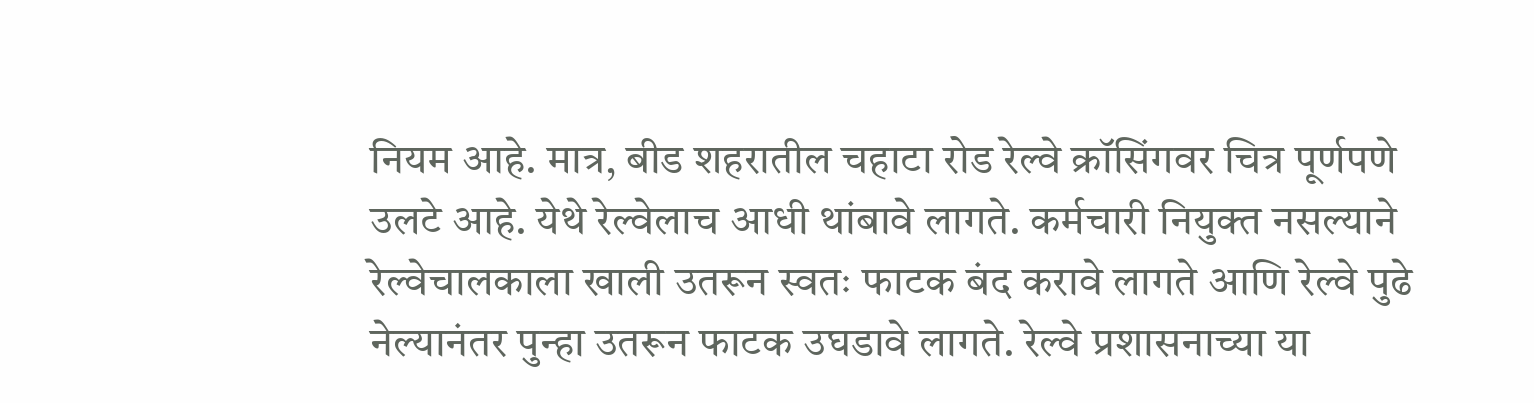नियम आहे. मात्र, बीड शहरातील चहाटा रोड रेल्वे क्रॉसिंगवर चित्र पूर्णपणे उलटे आहे. येथे रेल्वेलाच आधी थांबावे लागते. कर्मचारी नियुक्त नसल्याने रेल्वेचालकाला खाली उतरून स्वतः फाटक बंद करावे लागते आणि रेल्वे पुढे नेल्यानंतर पुन्हा उतरून फाटक उघडावे लागते. रेल्वे प्रशासनाच्या या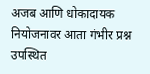अजब आणि धोकादायक नियोजनावर आता गंभीर प्रश्न उपस्थित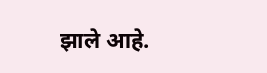झाले आहे.